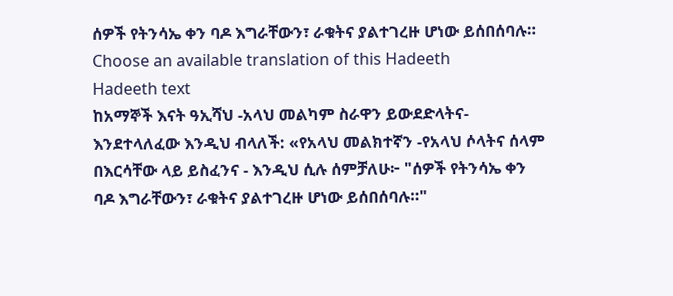ሰዎች የትንሳኤ ቀን ባዶ እግራቸውን፣ ራቁትና ያልተገረዙ ሆነው ይሰበሰባሉ።
Choose an available translation of this Hadeeth
Hadeeth text
ከአማኞች እናት ዓኢሻህ -አላህ መልካም ስራዋን ይውደድላትና- እንደተላለፈው እንዲህ ብላለች: «የአላህ መልክተኛን -የአላህ ሶላትና ሰላም በእርሳቸው ላይ ይስፈንና - እንዲህ ሲሉ ሰምቻለሁ፦ "ሰዎች የትንሳኤ ቀን ባዶ እግራቸውን፣ ራቁትና ያልተገረዙ ሆነው ይሰበሰባሉ።"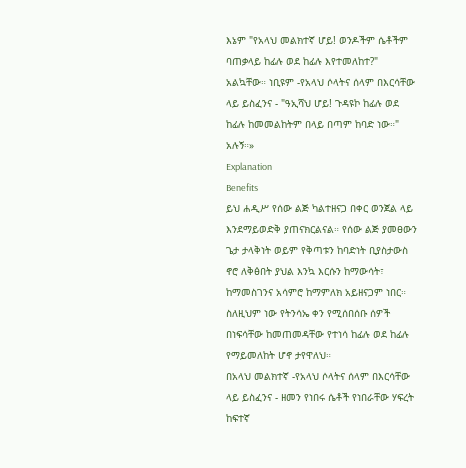እኔም "የአላህ መልክተኛ ሆይ! ወንዶችም ሴቶችም ባጠቃላይ ከፊሉ ወደ ከፊሉ እየተመለከተ?" አልኳቸው። ነቢዩም -የአላህ ሶላትና ሰላም በእርሳቸው ላይ ይስፈንና - "ዓኢሻህ ሆይ! ጉዳዩኮ ከፊሉ ወደ ከፊሉ ከመመልከትም በላይ በጣም ከባድ ነው።" አሉኝ።»
Explanation
Benefits
ይህ ሐዲሥ የሰው ልጅ ካልተዘናጋ በቀር ወንጀል ላይ እንደማይወድቅ ያጠናክርልናል። የሰው ልጅ ያመፀውን ጌታ ታላቅነት ወይም የቅጣቱን ከባድነት ቢያስታውስ ኖሮ ለቅፅበት ያህል እንኳ እርሱን ከማውሳት፣ ከማመስገንና አሳምሮ ከማምለክ አይዘናጋም ነበር። ስለዚህም ነው የትንሳኤ ቀን የሚሰበሰቡ ሰዎች በነፍሳቸው ከመጠመዳቸው የተነሳ ከፊሉ ወደ ከፊሉ የማይመለከት ሆኖ ታየዋለህ።
በአላህ መልክተኛ -የአላህ ሶላትና ሰላም በእርሳቸው ላይ ይስፈንና - ዘመን የነበሩ ሴቶች የነበራቸው ሃፍረት ከፍተኛ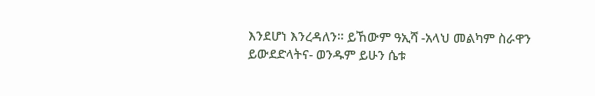እንደሆነ እንረዳለን። ይኸውም ዓኢሻ -አላህ መልካም ስራዋን ይውደድላትና- ወንዱም ይሁን ሴቱ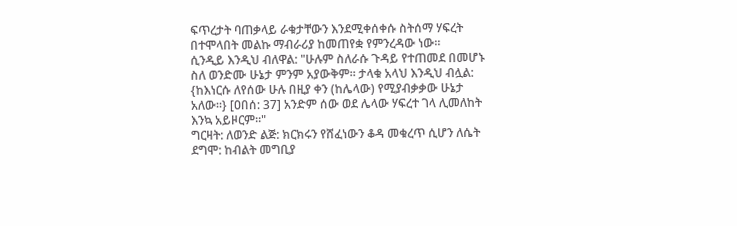ፍጥረታት ባጠቃላይ ራቁታቸውን እንደሚቀሰቀሱ ስትሰማ ሃፍረት በተሞላበት መልኩ ማብራሪያ ከመጠየቋ የምንረዳው ነው።
ሲንዲይ እንዲህ ብለዋል: "ሁሉም ስለራሱ ጉዳይ የተጠመደ በመሆኑ ስለ ወንድሙ ሁኔታ ምንም አያውቅም። ታላቁ አላህ እንዲህ ብሏል: {ከእነርሱ ለየሰው ሁሉ በዚያ ቀን (ከሌላው) የሚያብቃቃው ሁኔታ አለው።} [ዐበሰ: 37] አንድም ሰው ወደ ሌላው ሃፍረተ ገላ ሊመለከት እንኳ አይዞርም።"
ግርዛት: ለወንድ ልጅ: ክርክሩን የሸፈነውን ቆዳ መቁረጥ ሲሆን ለሴት ደግሞ: ከብልት መግቢያ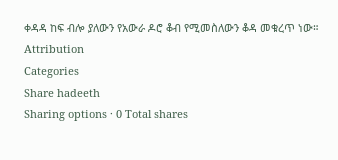ቀዳዳ ከፍ ብሎ ያለውን የአውራ ዶሮ ቆብ የሚመስለውን ቆዳ መቁረጥ ነው።
Attribution
Categories
Share hadeeth
Sharing options · 0 Total shares